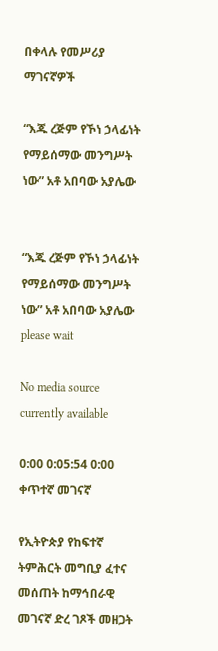በቀላሉ የመሥሪያ ማገናኛዎች

“እጁ ረጅም የኾነ ኃላፊነት የማይሰማው መንግሥት ነው” አቶ አበባው አያሌው


“እጁ ረጅም የኾነ ኃላፊነት የማይሰማው መንግሥት ነው” አቶ አበባው አያሌው
please wait

No media source currently available

0:00 0:05:54 0:00
ቀጥተኛ መገናኛ

የኢትዮጵያ የከፍተኛ ትምሕርት መግቢያ ፈተና መሰጠት ከማኅበራዊ መገናኛ ድረ ገጾች መዘጋት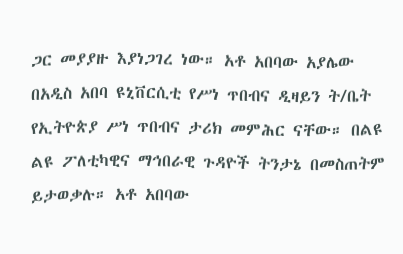ጋር መያያዙ እያነጋገረ ነው። አቶ አበባው አያሌው በአዲስ አበባ ዩኒቨርሲቲ የሥነ ጥበብና ዲዛይን ት/ቤት የኢትዮጵያ ሥነ ጥበብና ታሪክ መምሕር ናቸው። በልዩ ልዩ ፖለቲካዊና ማኅበራዊ ጉዳዮች ትንታኔ በመስጠትም ይታወቃሉ። አቶ አበባው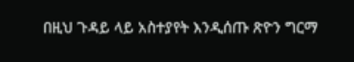በዚህ ጉዳይ ላይ አስተያየት እንዲሰጡ ጽዮን ግርማ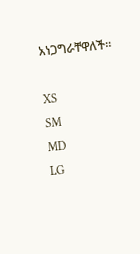አነጋግራቸዋለች።

XS
SM
MD
LG